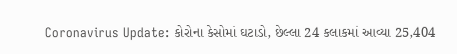Coronavirus Update: કોરોના કેસોમાં ઘટાડો, છેલ્લા 24 કલાકમાં આવ્યા 25,404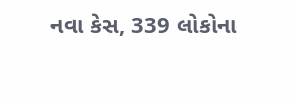નવા કેસ, 339 લોકોના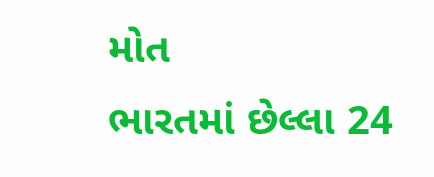મોત
ભારતમાં છેલ્લા 24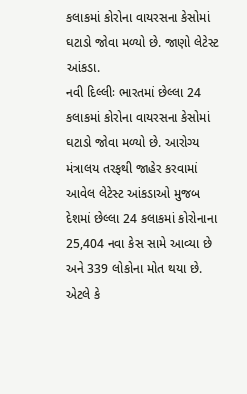કલાકમાં કોરોના વાયરસના કેસોમાં ઘટાડો જોવા મળ્યો છે. જાણો લેટેસ્ટ આંકડા.
નવી દિલ્લીઃ ભારતમાં છેલ્લા 24 કલાકમાં કોરોના વાયરસના કેસોમાં ઘટાડો જોવા મળ્યો છે. આરોગ્ય મંત્રાલય તરફથી જાહેર કરવામાં આવેલ લેટેસ્ટ આંકડાઓ મુજબ દેશમાં છેલ્લા 24 કલાકમાં કોરોનાના 25,404 નવા કેસ સામે આવ્યા છે અને 339 લોકોના મોત થયા છે. એટલે કે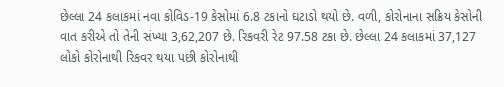છેલ્લા 24 કલાકમાં નવા કોવિડ-19 કેસોમાં 6.8 ટકાનો ઘટાડો થયો છે. વળી, કોરોનાના સક્રિય કેસોની વાત કરીએ તો તેની સંખ્યા 3,62,207 છે. રિકવરી રેટ 97.58 ટકા છે. છેલ્લા 24 કલાકમાં 37,127 લોકો કોરોનાથી રિકવર થયા પછી કોરોનાથી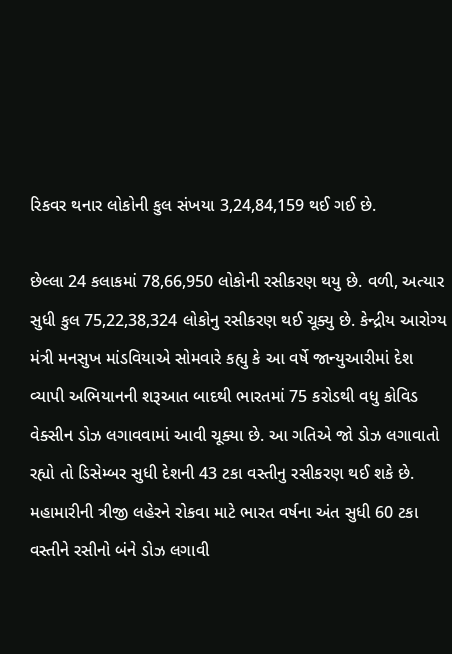રિકવર થનાર લોકોની કુલ સંખયા 3,24,84,159 થઈ ગઈ છે.

છેલ્લા 24 કલાકમાં 78,66,950 લોકોની રસીકરણ થયુ છે. વળી, અત્યાર સુધી કુલ 75,22,38,324 લોકોનુ રસીકરણ થઈ ચૂક્યુ છે. કેન્દ્રીય આરોગ્ય મંત્રી મનસુખ માંડવિયાએ સોમવારે કહ્યુ કે આ વર્ષે જાન્યુઆરીમાં દેશ વ્યાપી અભિયાનની શરૂઆત બાદથી ભારતમાં 75 કરોડથી વધુ કોવિડ વેક્સીન ડોઝ લગાવવામાં આવી ચૂક્યા છે. આ ગતિએ જો ડોઝ લગાવાતો રહ્યો તો ડિસેમ્બર સુધી દેશની 43 ટકા વસ્તીનુ રસીકરણ થઈ શકે છે. મહામારીની ત્રીજી લહેરને રોકવા માટે ભારત વર્ષના અંત સુધી 60 ટકા વસ્તીને રસીનો બંને ડોઝ લગાવી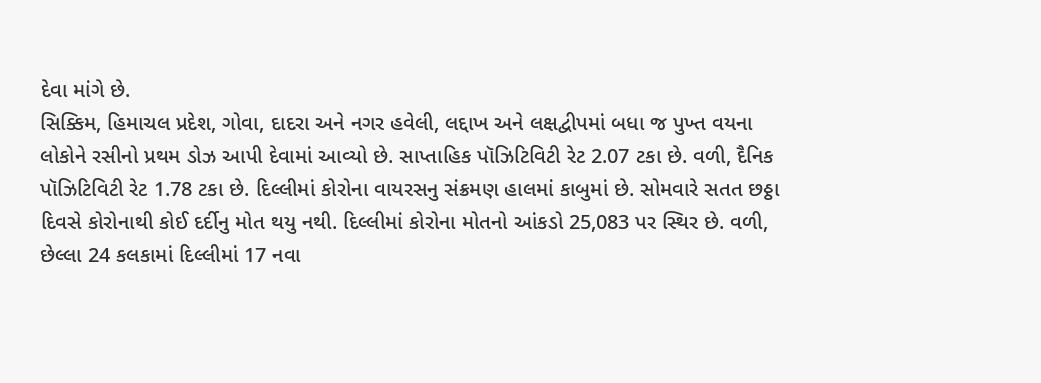દેવા માંગે છે.
સિક્કિમ, હિમાચલ પ્રદેશ, ગોવા, દાદરા અને નગર હવેલી, લદ્દાખ અને લક્ષદ્વીપમાં બધા જ પુખ્ત વયના લોકોને રસીનો પ્રથમ ડોઝ આપી દેવામાં આવ્યો છે. સાપ્તાહિક પૉઝિટિવિટી રેટ 2.07 ટકા છે. વળી, દૈનિક પૉઝિટિવિટી રેટ 1.78 ટકા છે. દિલ્લીમાં કોરોના વાયરસનુ સંક્રમણ હાલમાં કાબુમાં છે. સોમવારે સતત છઠ્ઠા દિવસે કોરોનાથી કોઈ દર્દીનુ મોત થયુ નથી. દિલ્લીમાં કોરોના મોતનો આંકડો 25,083 પર સ્થિર છે. વળી, છેલ્લા 24 કલકામાં દિલ્લીમાં 17 નવા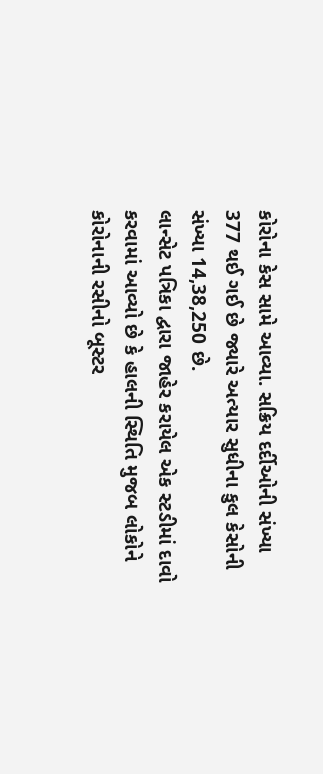કોરોના કેસ સામે આવ્યા. સક્રિય દર્દીઓની સંખ્યા 377 થઈ ગઈ છે જ્યારે અત્યાર સુધીના કુલ કેસોની સંખ્યા 14,38,250 છે.
લાન્સેટ પત્રિકા દ્વારા જાહેર કરાયેલ એક સ્ટડીમાં દાવો કરવામાં આવ્યો છે કે હાલની સ્થિતિ મુજબ લોકોને કોરોનાની રસીનો બૂસ્ટર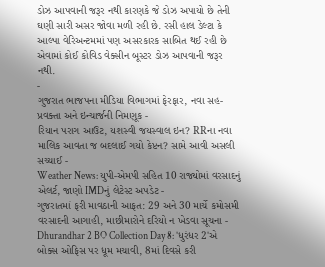ડોઝ આપવાની જરૂર નથી કારણકે જે ડોઝ અપાયો છે તેની ઘણી સારી અસર જોવા મળી રહી છે. રસી હાલ ડેલ્ટા કે આલ્પા વેરિઅન્ટમમાં પણ અસરકારક સાબિત થઈ રહી છે એવામાં કોઈ કોવિડ વેક્સીન બૂસ્ટર ડોઝ આપવાની જરૂર નથી.
-
ગુજરાત ભાજપના મીડિયા વિભાગમાં ફેરફાર, નવા સહ-પ્રવક્તા અને ઇન્ચાર્જની નિમણૂક -
રિયાન પરાગ આઉટ, યશસ્વી જયસ્વાલ ઇન? RRના નવા માલિક આવતા જ બદલાઈ ગયો કેપ્ટન? સામે આવી અસલી સચ્ચાઈ -
Weather News: યુપી-એમપી સહિત 10 રાજ્યોમાં વરસાદનું એલર્ટ, જાણો IMDનું લેટેસ્ટ અપડેટ -
ગુજરાતમાં ફરી માવઠાની આફત: 29 અને 30 માર્ચે કમોસમી વરસાદની આગાહી, માછીમારોને દરિયો ન ખેડવા સૂચના -
Dhurandhar 2 BO Collection Day 8: 'ધુરંધર 2'એ બોક્સ ઓફિસ પર ધૂમ મચાવી, 8માં દિવસે કરી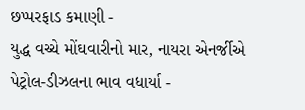છપ્પરફાડ કમાણી -
યુદ્ધ વચ્ચે મોંઘવારીનો માર, નાયરા એનર્જીએ પેટ્રોલ-ડીઝલના ભાવ વધાર્યા -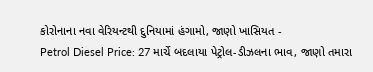કોરોનાના નવા વેરિયન્ટથી દુનિયામાં હંગામો, જાણો ખાસિયત -
Petrol Diesel Price: 27 માર્ચે બદલાયા પેટ્રોલ-ડીઝલના ભાવ, જાણો તમારા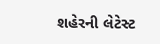શહેરની લેટેસ્ટ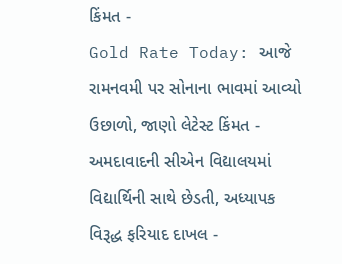કિંમત -
Gold Rate Today: આજે રામનવમી પર સોનાના ભાવમાં આવ્યો ઉછાળો, જાણો લેટેસ્ટ કિંમત -
અમદાવાદની સીએન વિદ્યાલયમાં વિદ્યાર્થિની સાથે છેડતી, અધ્યાપક વિરૂદ્ધ ફરિયાદ દાખલ -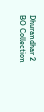Dhurandhar 2 BO Collection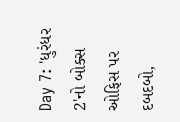Day 7: 'ધુરંધર 2'નો બોક્સ ઓફિસ પર દબદબો,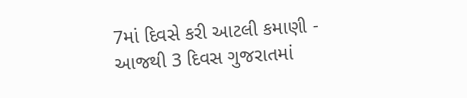7માં દિવસે કરી આટલી કમાણી -
આજથી 3 દિવસ ગુજરાતમાં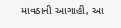માવઠાની આગાહી, આ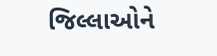જિલ્લાઓને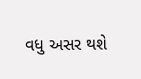વધુ અસર થશે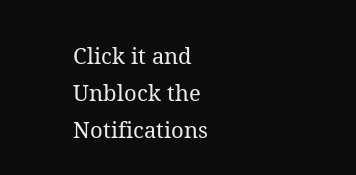Click it and Unblock the Notifications